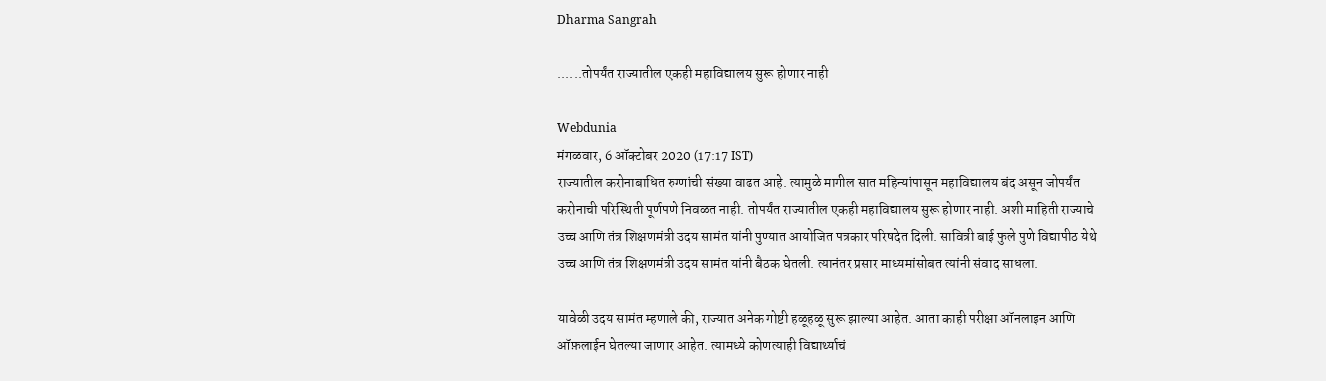Dharma Sangrah

......तोपर्यंत राज्यातील एकही महाविद्यालय सुरू होणार नाही

Webdunia
मंगळवार, 6 ऑक्टोबर 2020 (17:17 IST)
राज्यातील करोनाबाधित रुग्णांची संख्या वाढत आहे. त्यामुळे मागील सात महिन्यांपासून महाविद्यालय बंद असून जोपर्यंत करोनाची परिस्थिती पूर्णपणे निवळत नाही. तोपर्यंत राज्यातील एकही महाविद्यालय सुरू होणार नाही. अशी माहिती राज्याचे उच्च आणि तंत्र शिक्षणमंत्री उदय सामंत यांनी पुण्यात आयोजित पत्रकार परिषदेत दिली. सावित्री बाई फुले पुणे विद्यापीठ येथे उच्च आणि तंत्र शिक्षणमंत्री उदय सामंत यांनी बैठक घेतली. त्यानंतर प्रसार माध्यमांसोबत त्यांनी संवाद साधला.

यावेळी उदय सामंत म्हणाले की, राज्यात अनेक गोष्टी हळूहळू सुरू झाल्या आहेत. आता काही परीक्षा ऑनलाइन आणि ऑफ़लाईन घेतल्या जाणार आहेत. त्यामध्ये कोणत्याही विद्यार्थ्याचं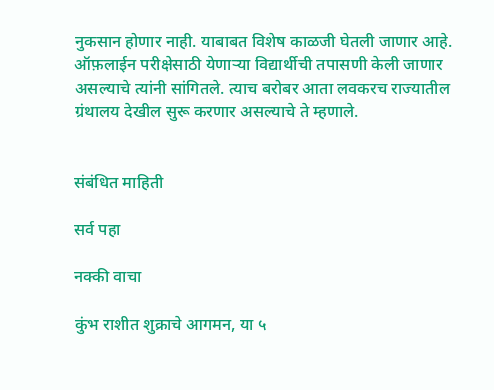नुकसान होणार नाही. याबाबत विशेष काळजी घेतली जाणार आहे. ऑफ़लाईन परीक्षेसाठी येणार्‍या विद्यार्थीची तपासणी केली जाणार असल्याचे त्यांनी सांगितले. त्याच बरोबर आता लवकरच राज्यातील ग्रंथालय देखील सुरू करणार असल्याचे ते म्हणाले.


संबंधित माहिती

सर्व पहा

नक्की वाचा

कुंभ राशीत शुक्राचे आगमन, या ५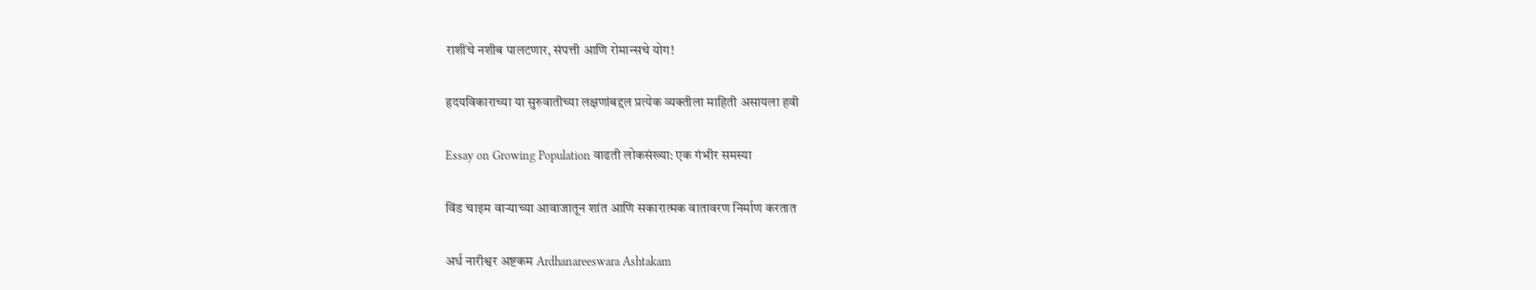राशींचे नशीब पालटणार, संपत्ती आणि रोमान्सचे योग!

हृदयविकाराच्या या सुरुवातीच्या लक्षणांबद्दल प्रत्येक व्यक्तीला माहिती असायला हवी

Essay on Growing Population वाढती लोकसंख्या: एक गंभीर समस्या

विंड चाइम वाऱ्याच्या आवाजातून शांत आणि सकारात्मक वातावरण निर्माण करतात

अर्ध नारीश्वर अष्टकम Ardhanareeswara Ashtakam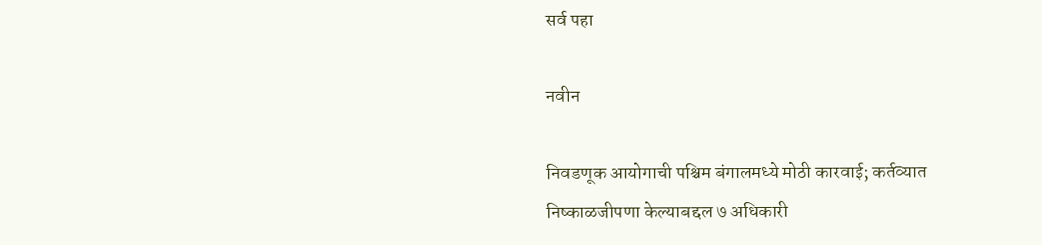सर्व पहा

नवीन

निवडणूक आयोगाची पश्चिम बंगालमध्ये मोठी कारवाई; कर्तव्यात निष्काळजीपणा केल्याबद्दल ७ अधिकारी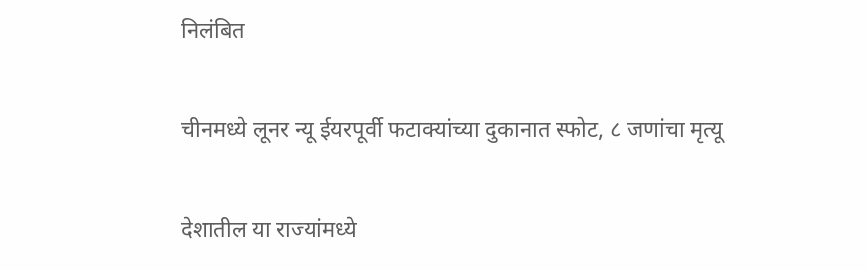निलंबित

चीनमध्ये लूनर न्यू ईयरपूर्वी फटाक्यांच्या दुकानात स्फोट, ८ जणांचा मृत्यू

देशातील या राज्यांमध्ये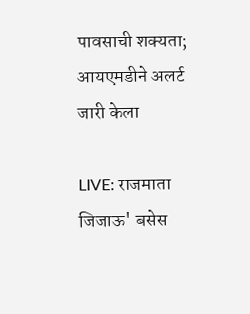पावसाची शक्यता; आयएमडीने अलर्ट जारी केला

LIVE: राजमाता जिजाऊ' बसेस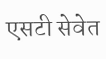एसटी सेवेत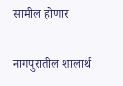सामील होणार

नागपुरातील शालार्थ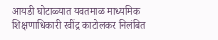आयडी घोटाळ्यात यवतमाळ माध्यमिक शिक्षणाधिकारी रवींद्र काटोलकर निलंबित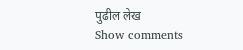पुढील लेख
Show comments